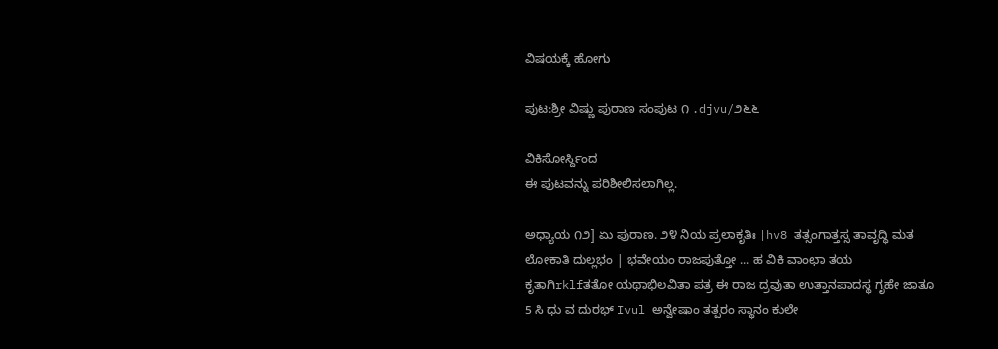ವಿಷಯಕ್ಕೆ ಹೋಗು

ಪುಟ:ಶ್ರೀ ವಿಷ್ಣು ಪುರಾಣ ಸಂಪುಟ ೧ .djvu/೨೬೬

ವಿಕಿಸೋರ್ಸ್ದಿಂದ
ಈ ಪುಟವನ್ನು ಪರಿಶೀಲಿಸಲಾಗಿಲ್ಲ.

ಅಧ್ಯಾಯ ೧೨] ಏು ಪುರಾಣ. ೨೪ ನಿಯ ಪ್ರಲಾಕೃತಿಃ |hv8 ತತ್ಸಂಗಾತ್ತಸ್ಸ ತಾವೃದ್ಧಿ ಮತ ಲೋಕಾತಿ ದುಲ್ಲಭಂ | ಭವೇಯಂ ರಾಜಪುತ್ತೋ ... ಹ ವಿಕಿ ವಾಂಛಾ ತಯ ಕೃತಾಗಿrklfತತೋ ಯಥಾಭಿಲವಿತಾ ಪತ್ರ ಈ ರಾಜ ದ್ರವುತಾ ಉತ್ತಾನಪಾದಸ್ಥ ಗೃಹೇ ಜಾತೂ 5 ಸಿ ಧು ವ ದುರಭ್ Ivul ಅನ್ವೇಷಾಂ ತತ್ಪರಂ ಸ್ಥಾನಂ ಕುಲೇ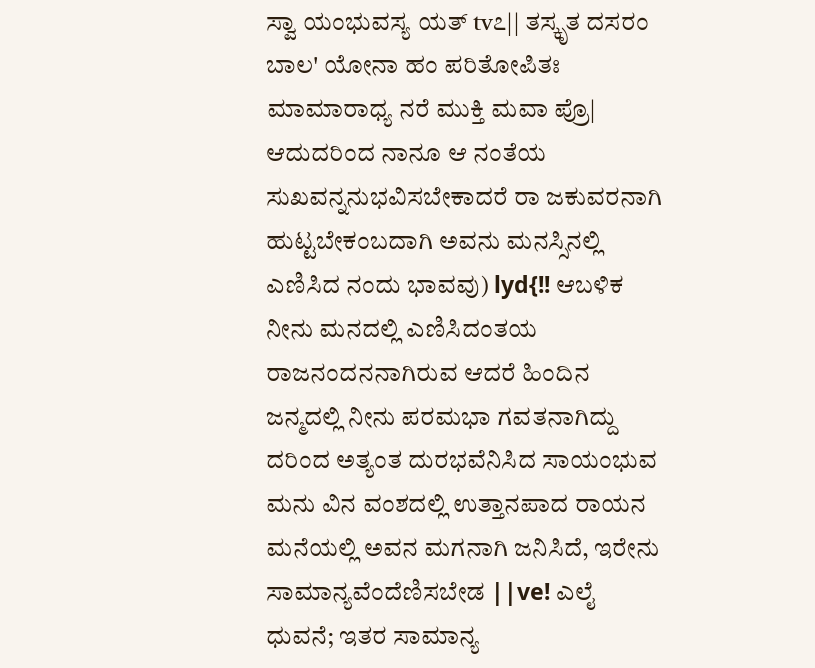ಸ್ವಾ ಯಂಭುವಸ್ಯ ಯತ್ tv೭|| ತಸ್ಕೃತ ದಸರಂ ಬಾಲ' ಯೋನಾ ಹಂ ಪರಿತೋಪಿತಃ ಮಾಮಾರಾಧ್ಯ ನರೆ ಮುಕ್ತಿ ಮವಾ ಪ್ರೊ| ಆದುದರಿಂದ ನಾನೂ ಆ ನಂತೆಯ ಸುಖವನ್ನನುಭವಿಸಬೇಕಾದರೆ ರಾ ಜಕುವರನಾಗಿ ಹುಟ್ಟಬೇಕಂಬದಾಗಿ ಅವನು ಮನಸ್ಸಿನಲ್ಲಿ ಎಣಿಸಿದ ನಂದು ಭಾವವು) lyd{!! ಆಬಳಿಕ ನೀನು ಮನದಲ್ಲಿ ಎಣಿಸಿದಂತಯ ರಾಜನಂದನನಾಗಿರುವ ಆದರೆ ಹಿಂದಿನ ಜನ್ಮದಲ್ಲಿ ನೀನು ಪರಮಭಾ ಗವತನಾಗಿದ್ದು ದರಿಂದ ಅತ್ಯಂತ ದುರಭವೆನಿಸಿದ ಸಾಯಂಭುವ ಮನು ವಿನ ವಂಶದಲ್ಲಿ ಉತ್ತಾನಪಾದ ರಾಯನ ಮನೆಯಲ್ಲಿ ಅವನ ಮಗನಾಗಿ ಜನಿಸಿದೆ, ಇರೇನು ಸಾಮಾನ್ಯವೆಂದೆಣಿಸಬೇಡ ||ve! ಎಲೈ ಧುವನೆ; ಇತರ ಸಾಮಾನ್ಯ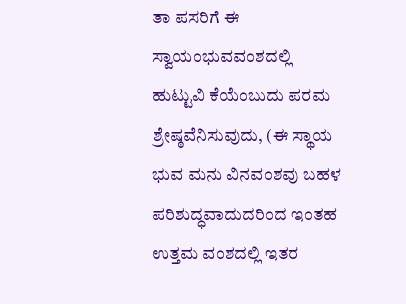ತಾ ಪಸರಿಗೆ ಈ ಸ್ವಾಯಂಭುವವಂಶದಲ್ಲಿ ಹುಟ್ಟುವಿ ಕೆಯೆಂಬುದು ಪರಮ ಶ್ರೇಷ್ಠವೆನಿಸುವುದು, (ಈ ಸ್ಥಾಯ ಭುವ ಮನು ವಿನವಂಶವು ಬಹಳ ಪರಿಶುದ್ಧವಾದುದರಿಂದ ಇಂತಹ ಉತ್ತಮ ವಂಶದಲ್ಲಿ ಇತರ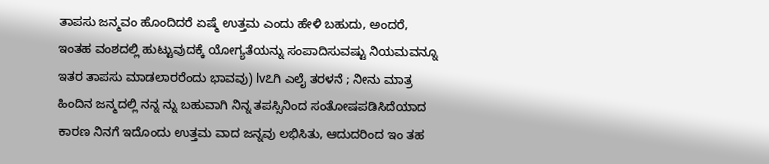ತಾಪಸು ಜನ್ಮವಂ ಹೊಂದಿದರೆ ಏಷ್ಮೆ ಉತ್ತಮ ಎಂದು ಹೇಳಿ ಬಹುದು, ಅಂದರೆ, ಇಂತಹ ವಂಶದಲ್ಲಿ ಹುಟ್ಟುವುದಕ್ಕೆ ಯೋಗ್ಯತೆಯನ್ನು ಸಂಪಾದಿಸುವಷ್ಟು ನಿಯಮವನ್ನೂ ಇತರ ತಾಪಸು ಮಾಡಲಾರರೆಂದು ಭಾವವು) lv೭ಗಿ ಎಲೈ ತರಳನೆ ; ನೀನು ಮಾತ್ರ ಹಿಂದಿನ ಜನ್ಮದಲ್ಲಿ ನನ್ನ ನ್ನು ಬಹುವಾಗಿ ನಿನ್ನ ತಪಸ್ಸಿನಿಂದ ಸಂತೋಷಪಡಿಸಿದೆಯಾದ ಕಾರಣ ನಿನಗೆ ಇದೊಂದು ಉತ್ತಮ ವಾದ ಜನ್ನವು ಲಭಿಸಿತು, ಆದುದರಿಂದ ಇಂ ತಹ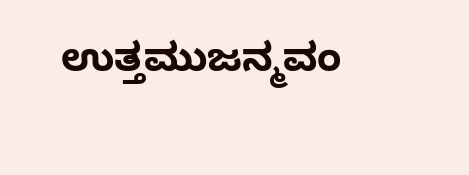ಉತ್ತಮುಜನ್ಮವಂ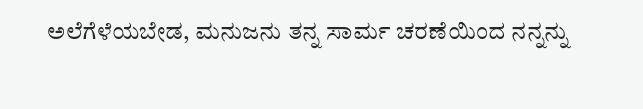ಅಲೆಗೆಳೆಯಬೇಡ, ಮನುಜನು ತನ್ನ ಸಾರ್ಮ ಚರಣೆಯಿಂದ ನನ್ನನ್ನು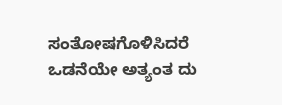ಸಂತೋಷಗೊಳಿಸಿದರೆ ಒಡನೆಯೇ ಅತ್ಯಂತ ದು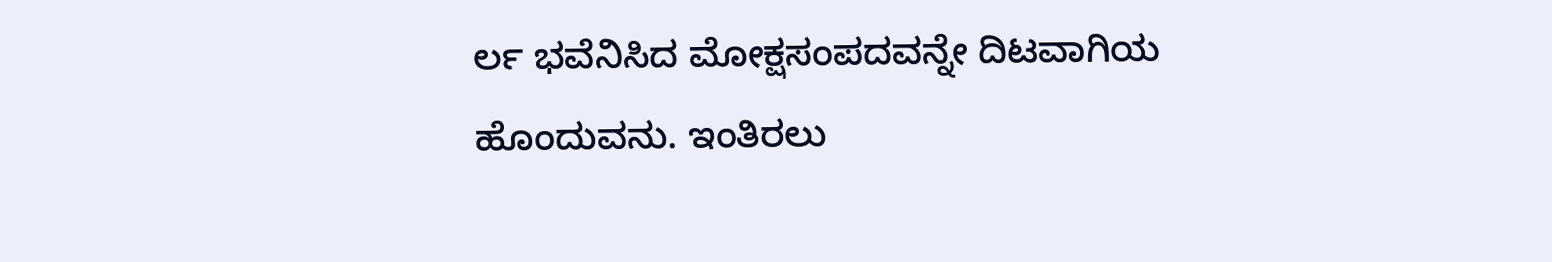ರ್ಲ ಭವೆನಿಸಿದ ಮೋಕ್ಷಸಂಪದವನ್ನೇ ದಿಟವಾಗಿಯ ಹೊಂದುವನು. ಇಂತಿರಲು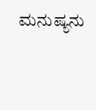ಮನುಷ್ಯನು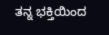ತನ್ನ ಭಕ್ತಿಯಿಂದ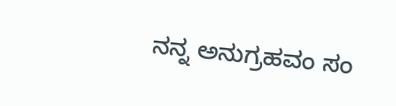ನನ್ನ ಅನುಗ್ರಹವಂ ಸಂ